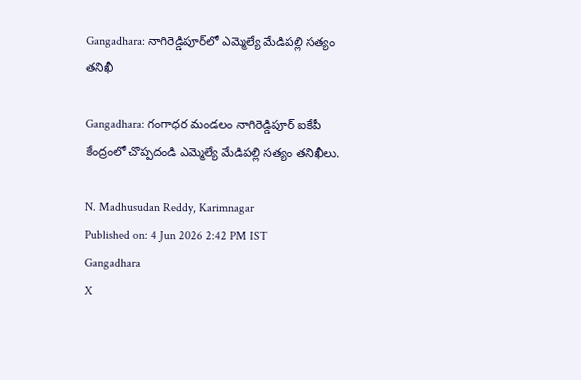Gangadhara: నాగిరెడ్డిపూర్‌లో ఎమ్మెల్యే మేడిపల్లి సత్యం తనిఖీ

Gangadhara: గంగాధర మండలం నాగిరెడ్డిపూర్ ఐకేపీ కేంద్రంలో చొప్పదండి ఎమ్మెల్యే మేడిపల్లి సత్యం తనిఖీలు.

N. Madhusudan Reddy, Karimnagar
Published on: 4 Jun 2026 2:42 PM IST
Gangadhara
X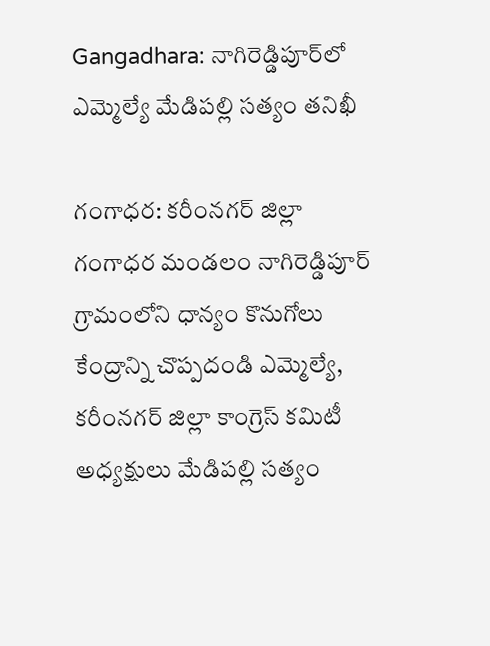Gangadhara: నాగిరెడ్డిపూర్‌లో ఎమ్మెల్యే మేడిపల్లి సత్యం తనిఖీ

గంగాధర: కరీంనగర్ జిల్లా గంగాధర మండలం నాగిరెడ్డిపూర్ గ్రామంలోని ధాన్యం కొనుగోలు కేంద్రాన్ని చొప్పదండి ఎమ్మెల్యే, కరీంనగర్ జిల్లా కాంగ్రెస్ కమిటీ అధ్యక్షులు మేడిపల్లి సత్యం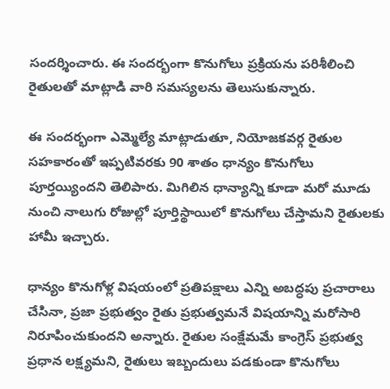సందర్శించారు. ఈ సందర్భంగా కొనుగోలు ప్రక్రియను పరిశీలించి రైతులతో మాట్లాడి వారి సమస్యలను తెలుసుకున్నారు.

ఈ సందర్భంగా ఎమ్మెల్యే మాట్లాడుతూ, నియోజకవర్గ రైతుల సహకారంతో ఇప్పటివరకు 90 శాతం ధాన్యం కొనుగోలు పూర్తయ్యిందని తెలిపారు. మిగిలిన ధాన్యాన్ని కూడా మరో మూడు నుంచి నాలుగు రోజుల్లో పూర్తిస్థాయిలో కొనుగోలు చేస్తామని రైతులకు హామీ ఇచ్చారు.

ధాన్యం కొనుగోళ్ల విషయంలో ప్రతిపక్షాలు ఎన్ని అబద్ధపు ప్రచారాలు చేసినా, ప్రజా ప్రభుత్వం రైతు ప్రభుత్వమనే విషయాన్ని మరోసారి నిరూపించుకుందని అన్నారు. రైతుల సంక్షేమమే కాంగ్రెస్ ప్రభుత్వ ప్రధాన లక్ష్యమని, రైతులు ఇబ్బందులు పడకుండా కొనుగోలు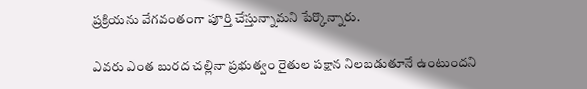ప్రక్రియను వేగవంతంగా పూర్తి చేస్తున్నామని పేర్కొన్నారు.

ఎవరు ఎంత బురద చల్లినా ప్రభుత్వం రైతుల పక్షాన నిలబడుతూనే ఉంటుందని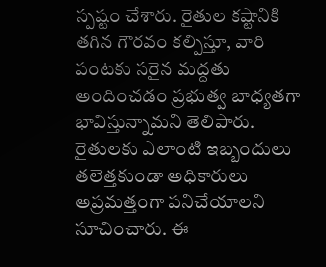స్పష్టం చేశారు. రైతుల కష్టానికి తగిన గౌరవం కల్పిస్తూ, వారి పంటకు సరైన మద్దతు అందించడం ప్రభుత్వ బాధ్యతగా భావిస్తున్నామని తెలిపారు. రైతులకు ఎలాంటి ఇబ్బందులు తలెత్తకుండా అధికారులు అప్రమత్తంగా పనిచేయాలని సూచించారు. ఈ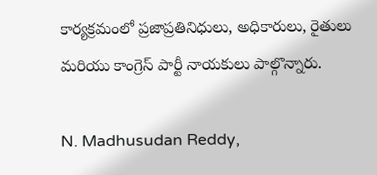కార్యక్రమంలో ప్రజాప్రతినిధులు, అధికారులు, రైతులు మరియు కాంగ్రెస్ పార్టీ నాయకులు పాల్గొన్నారు.

N. Madhusudan Reddy,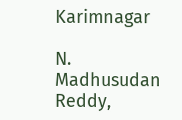Karimnagar

N. Madhusudan Reddy,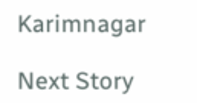Karimnagar

Next Story